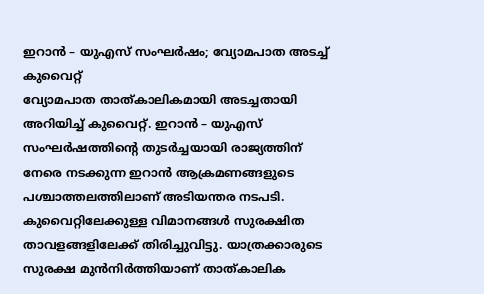ഇറാൻ – യുഎസ് സംഘർഷം; വ്യോമപാത അടച്ച് കുവൈറ്റ്
വ്യോമപാത താത്കാലികമായി അടച്ചതായി അറിയിച്ച് കുവൈറ്റ്. ഇറാൻ – യുഎസ് സംഘർഷത്തിന്റെ തുടർച്ചയായി രാജ്യത്തിന് നേരെ നടക്കുന്ന ഇറാൻ ആക്രമണങ്ങളുടെ പശ്ചാത്തലത്തിലാണ് അടിയന്തര നടപടി. കുവൈറ്റിലേക്കുള്ള വിമാനങ്ങൾ സുരക്ഷിത താവളങ്ങളിലേക്ക് തിരിച്ചുവിട്ടു. യാത്രക്കാരുടെ സുരക്ഷ മുൻനിർത്തിയാണ് താത്കാലിക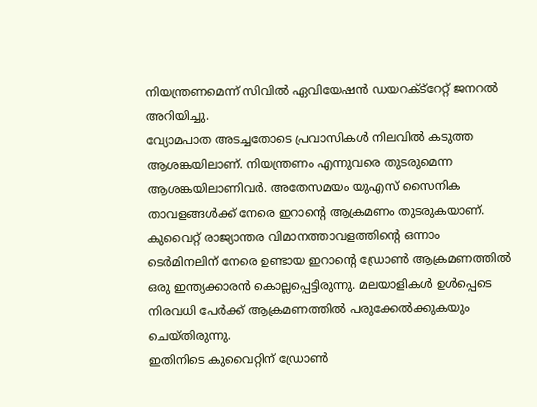നിയന്ത്രണമെന്ന് സിവിൽ ഏവിയേഷൻ ഡയറക്ട്റേറ്റ് ജനറൽ അറിയിച്ചു.
വ്യോമപാത അടച്ചതോടെ പ്രവാസികൾ നിലവിൽ കടുത്ത ആശങ്കയിലാണ്. നിയന്ത്രണം എന്നുവരെ തുടരുമെന്ന ആശങ്കയിലാണിവർ. അതേസമയം യുഎസ് സൈനിക താവളങ്ങൾക്ക് നേരെ ഇറാന്റെ ആക്രമണം തുടരുകയാണ്. കുവൈറ്റ് രാജ്യാന്തര വിമാനത്താവളത്തിന്റെ ഒന്നാം ടെർമിനലിന് നേരെ ഉണ്ടായ ഇറാന്റെ ഡ്രോൺ ആക്രമണത്തിൽ ഒരു ഇന്ത്യക്കാരൻ കൊല്ലപ്പെട്ടിരുന്നു. മലയാളികൾ ഉൾപ്പെടെ നിരവധി പേർക്ക് ആക്രമണത്തിൽ പരുക്കേൽക്കുകയും ചെയ്തിരുന്നു.
ഇതിനിടെ കുവൈറ്റിന് ഡ്രോൺ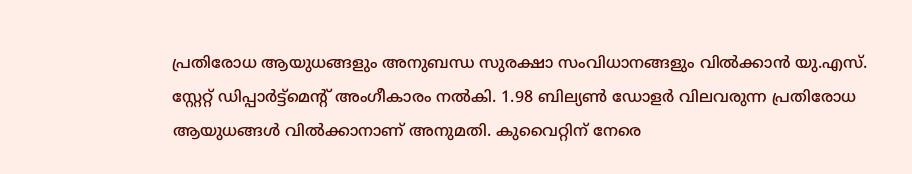പ്രതിരോധ ആയുധങ്ങളും അനുബന്ധ സുരക്ഷാ സംവിധാനങ്ങളും വിൽക്കാൻ യു.എസ്. സ്റ്റേറ്റ് ഡിപ്പാർട്ട്മെന്റ് അംഗീകാരം നൽകി. 1.98 ബില്യൺ ഡോളർ വിലവരുന്ന പ്രതിരോധ ആയുധങ്ങൾ വിൽക്കാനാണ് അനുമതി. കുവൈറ്റിന് നേരെ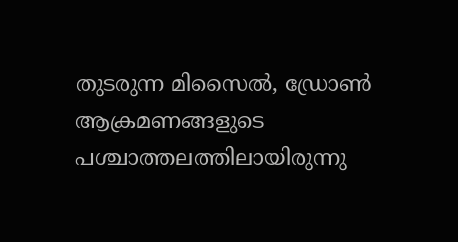തുടരുന്ന മിസൈൽ, ഡ്രോൺ ആക്രമണങ്ങളുടെ പശ്ചാത്തലത്തിലായിരുന്നു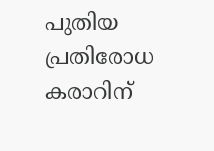പുതിയ പ്രതിരോധ കരാറിന്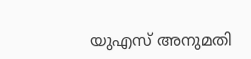യുഎസ് അനുമതി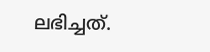ലഭിച്ചത്.